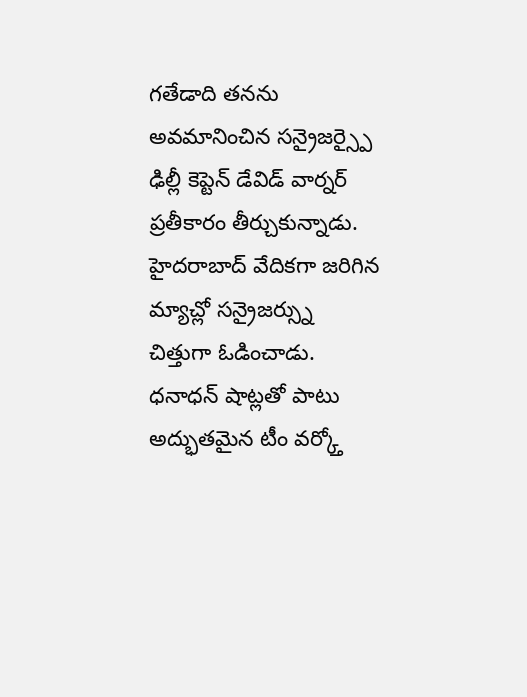గతేడాది తనను అవమానించిన సన్రైజర్స్పై ఢిల్లీ కెప్టెన్ డేవిడ్ వార్నర్ ప్రతీకారం తీర్చుకున్నాడు. హైదరాబాద్ వేదికగా జరిగిన మ్యాచ్లో సన్రైజర్స్ను చిత్తుగా ఓడించాడు. ధనాధన్ షాట్లతో పాటు అద్భుతమైన టీం వర్క్తో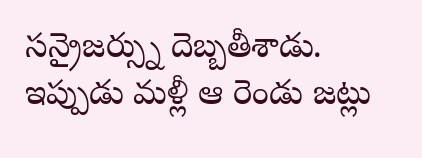సన్రైజర్స్ను దెబ్బతీశాడు. ఇప్పుడు మళ్లీ ఆ రెండు జట్లు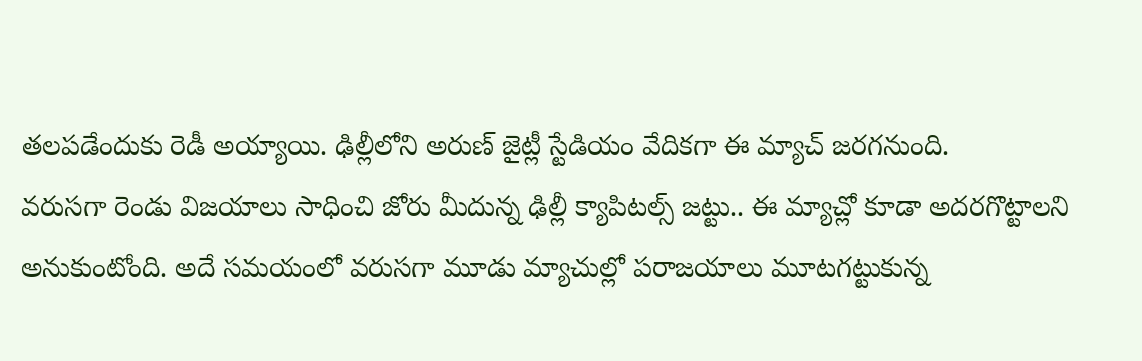తలపడేందుకు రెడీ అయ్యాయి. ఢిల్లీలోని అరుణ్ జైట్లీ స్టేడియం వేదికగా ఈ మ్యాచ్ జరగనుంది.
వరుసగా రెండు విజయాలు సాధించి జోరు మీదున్న ఢిల్లీ క్యాపిటల్స్ జట్టు.. ఈ మ్యాచ్లో కూడా అదరగొట్టాలని అనుకుంటోంది. అదే సమయంలో వరుసగా మూడు మ్యాచుల్లో పరాజయాలు మూటగట్టుకున్న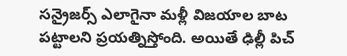సన్రైజర్స్ ఎలాగైనా మళ్లీ విజయాల బాట పట్టాలని ప్రయత్నిస్తోంది. అయితే ఢిల్లీ పిచ్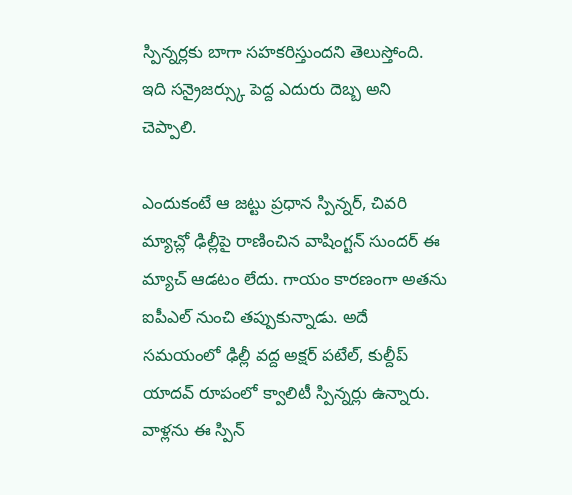స్పిన్నర్లకు బాగా సహకరిస్తుందని తెలుస్తోంది. ఇది సన్రైజర్స్కు పెద్ద ఎదురు దెబ్బ అని చెప్పాలి.

ఎందుకంటే ఆ జట్టు ప్రధాన స్పిన్నర్, చివరి మ్యాచ్లో ఢిల్లీపై రాణించిన వాషింగ్టన్ సుందర్ ఈ మ్యాచ్ ఆడటం లేదు. గాయం కారణంగా అతను ఐపీఎల్ నుంచి తప్పుకున్నాడు. అదే సమయంలో ఢిల్లీ వద్ద అక్షర్ పటేల్, కుల్దీప్ యాదవ్ రూపంలో క్వాలిటీ స్పిన్నర్లు ఉన్నారు. వాళ్లను ఈ స్పిన్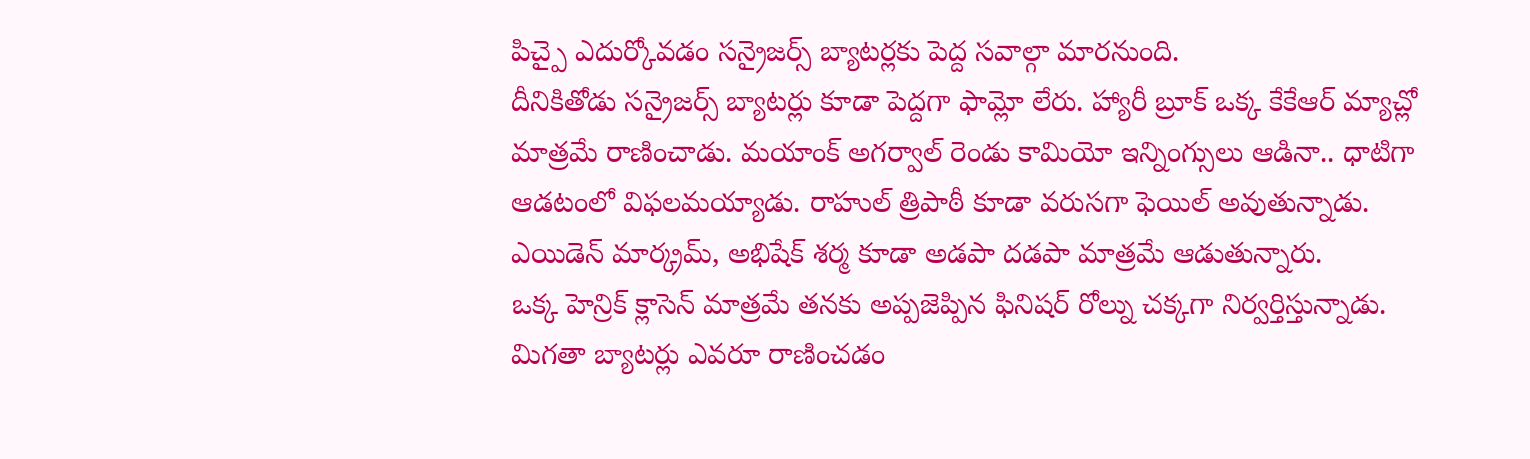పిచ్పై ఎదుర్కోవడం సన్రైజర్స్ బ్యాటర్లకు పెద్ద సవాల్గా మారనుంది.
దీనికితోడు సన్రైజర్స్ బ్యాటర్లు కూడా పెద్దగా ఫామ్లో లేరు. హ్యారీ బ్రూక్ ఒక్క కేకేఆర్ మ్యాచ్లో మాత్రమే రాణించాడు. మయాంక్ అగర్వాల్ రెండు కామియో ఇన్నింగ్సులు ఆడినా.. ధాటిగా ఆడటంలో విఫలమయ్యాడు. రాహుల్ త్రిపాఠీ కూడా వరుసగా ఫెయిల్ అవుతున్నాడు. ఎయిడెన్ మార్క్రమ్, అభిషేక్ శర్మ కూడా అడపా దడపా మాత్రమే ఆడుతున్నారు.
ఒక్క హెన్రిక్ క్లాసెన్ మాత్రమే తనకు అప్పజెప్పిన ఫినిషర్ రోల్ను చక్కగా నిర్వర్తిస్తున్నాడు. మిగతా బ్యాటర్లు ఎవరూ రాణించడం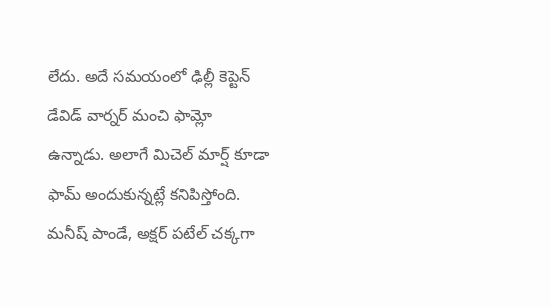లేదు. అదే సమయంలో ఢిల్లీ కెప్టెన్ డేవిడ్ వార్నర్ మంచి ఫామ్లో ఉన్నాడు. అలాగే మిచెల్ మార్ష్ కూడా ఫామ్ అందుకున్నట్లే కనిపిస్తోంది. మనీష్ పాండే, అక్షర్ పటేల్ చక్కగా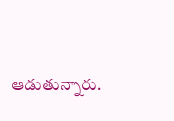ఆడుతున్నారు.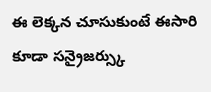ఈ లెక్కన చూసుకుంటే ఈసారి కూడా సన్రైజర్స్కు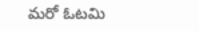మరో ఓటమి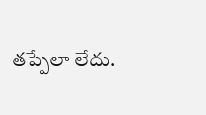తప్పేలా లేదు.